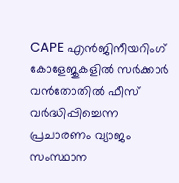CAPE എൻജിനീയറിംഗ് കോളേജുകളിൽ സർക്കാർ വൻതോതിൽ ഫീസ് വർദ്ധിപ്പിച്ചെന്ന പ്രചാരണം വ്യാജം
സംസ്ഥാന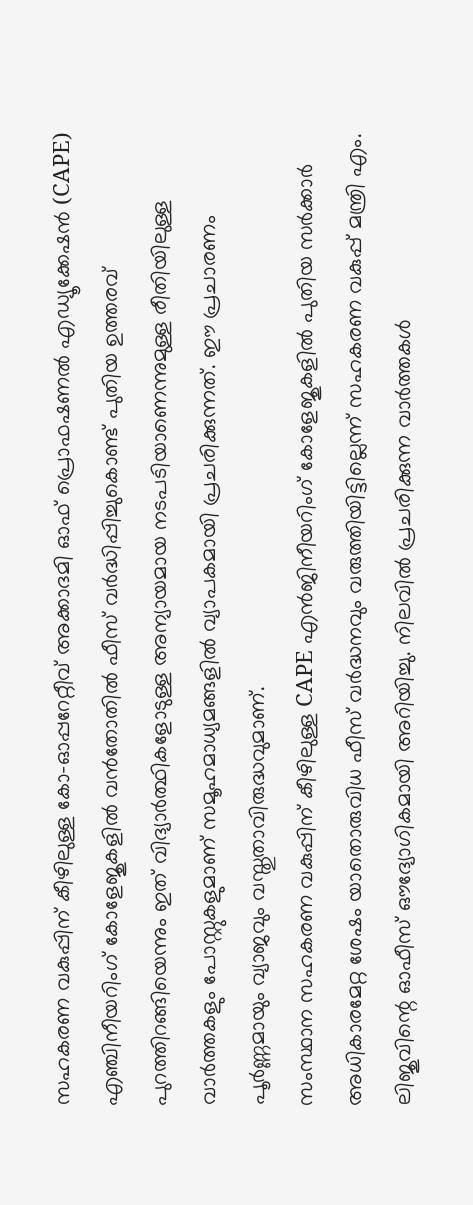സഹകരണ വകുപ്പിന് കീഴിലുള്ള കോ-ഓപ്പറേറ്റീവ് അക്കാദമി ഓഫ് പ്രൊഫഷണൽ എഡ്യൂക്കേഷൻ (CAPE) എഞ്ചിനീയറിംഗ് കോളേജുകളിൽ വൻതോതിൽ ഫീസ് വർദ്ധിപ്പിച്ചുകൊണ്ട് പുതിയ ഉത്തരവ് പുറത്തിറങ്ങിയെന്നും ഇത് വിദ്യാർത്ഥികളോടുള്ള അന്യായമായ നടപടിയാണെന്നുമുള്ള രീതിയിലുള്ള വാർത്തകളും പോസ്റ്റുകളുമാണ് സമൂഹമാധ്യമങ്ങളിൽ വ്യാപകമായി പ്രചരിക്കുന്നത്. ഈ പ്രചാരണം പൂർണ്ണമായും വ്യാജവും വസ്തുതാവിരുദ്ധവുമാണ്.
സംസ്ഥാന സഹകരണ വകുപ്പിന് കീഴിലുള്ള CAPE എൻജിനീയറിംഗ് കോളേജുകളിൽ പുതിയ സർക്കാർ അധികാരമേറ്റ ശേഷം യാതൊരുവിധ ഫീസ് വർദ്ധനവും വരുത്തിയിട്ടില്ലെന്ന് സഹകരണ വകുപ്പ് മന്ത്രി എം. ലിജുവിന്റെ ഓഫീസ് ഔദ്യോഗികമായി അറിയിച്ചു. നിലവിൽ പ്രചരിക്കുന്ന വാർത്തകൾ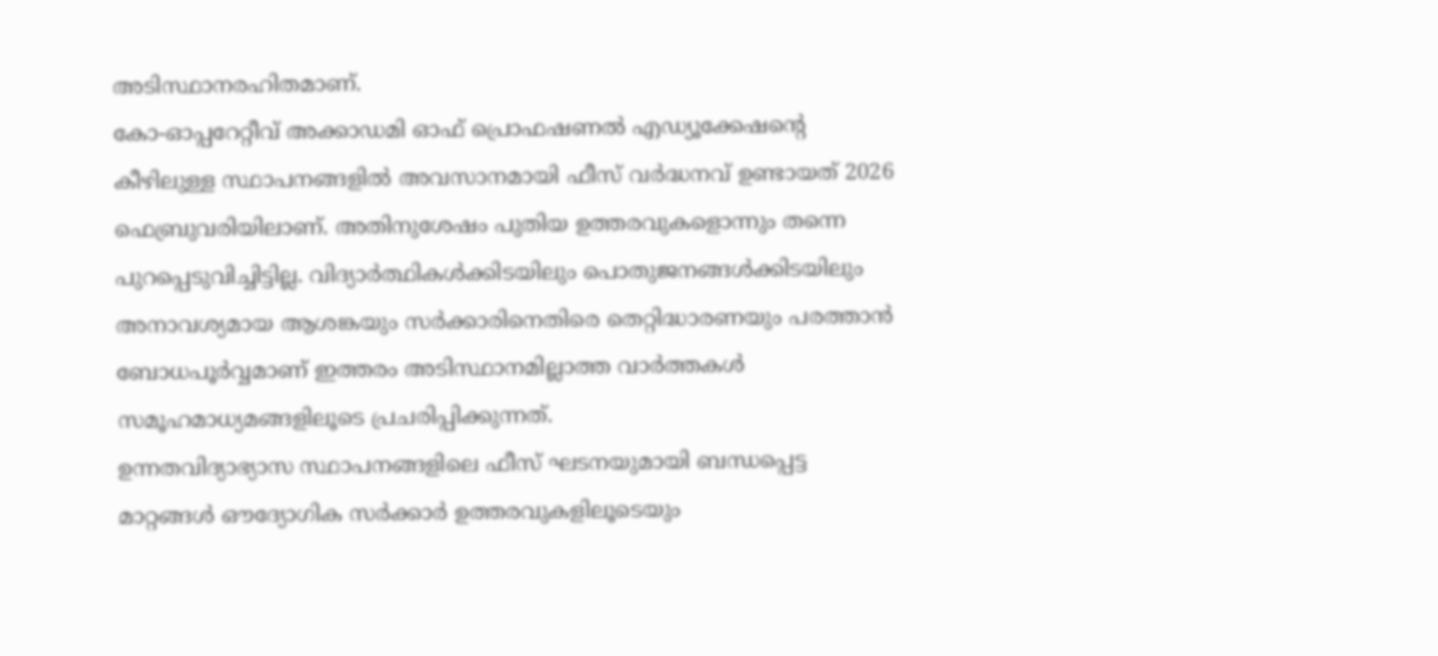അടിസ്ഥാനരഹിതമാണ്.
കോ-ഓപ്പറേറ്റീവ് അക്കാഡമി ഓഫ് പ്രൊഫഷണൽ എഡ്യൂക്കേഷന്റെ കീഴിലുള്ള സ്ഥാപനങ്ങളിൽ അവസാനമായി ഫീസ് വർദ്ധനവ് ഉണ്ടായത് 2026 ഫെബ്രുവരിയിലാണ്. അതിനുശേഷം പുതിയ ഉത്തരവുകളൊന്നും തന്നെ പുറപ്പെടുവിച്ചിട്ടില്ല. വിദ്യാർത്ഥികൾക്കിടയിലും പൊതുജനങ്ങൾക്കിടയിലും അനാവശ്യമായ ആശങ്കയും സർക്കാരിനെതിരെ തെറ്റിദ്ധാരണയും പരത്താൻ ബോധപൂർവ്വമാണ് ഇത്തരം അടിസ്ഥാനമില്ലാത്ത വാർത്തകൾ സമൂഹമാധ്യമങ്ങളിലൂടെ പ്രചരിപ്പിക്കുന്നത്.
ഉന്നതവിദ്യാഭ്യാസ സ്ഥാപനങ്ങളിലെ ഫീസ് ഘടനയുമായി ബന്ധപ്പെട്ട മാറ്റങ്ങൾ ഔദ്യോഗിക സർക്കാർ ഉത്തരവുകളിലൂടെയും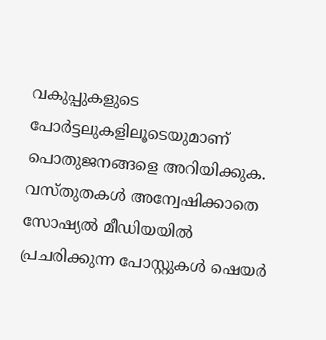വകുപ്പുകളുടെ പോർട്ടലുകളിലൂടെയുമാണ് പൊതുജനങ്ങളെ അറിയിക്കുക. വസ്തുതകൾ അന്വേഷിക്കാതെ സോഷ്യൽ മീഡിയയിൽ പ്രചരിക്കുന്ന പോസ്റ്റുകൾ ഷെയർ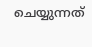ചെയ്യുന്നത്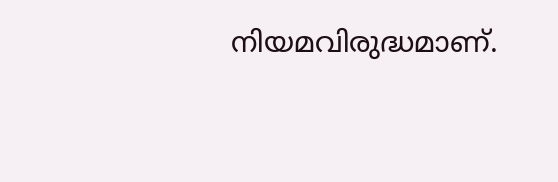നിയമവിരുദ്ധമാണ്.